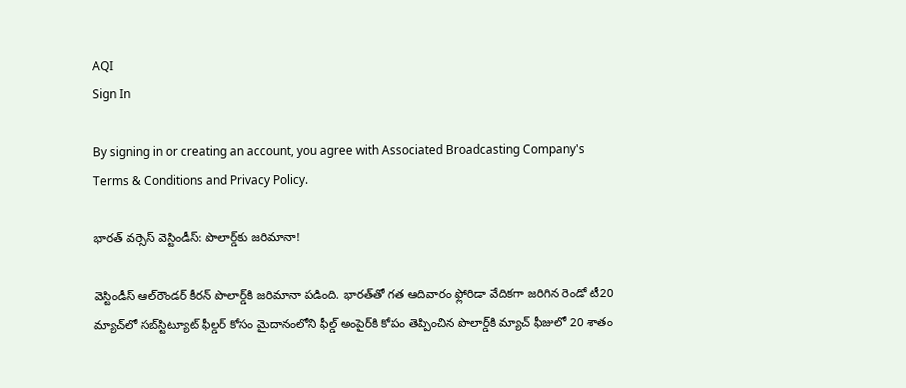AQI
Sign In

By signing in or creating an account, you agree with Associated Broadcasting Company's Terms & Conditions and Privacy Policy.

భారత్ వర్సెస్ వెస్టిండీస్‌: పొలార్డ్‌కు జరిమానా!

వెస్టిండీస్‌ ఆల్‌రౌండర్ కీరన్ పొలార్డ్‌కి జరిమానా పడింది. భారత్‌తో గత ఆదివారం ఫ్లోరిడా వేదికగా జరిగిన రెండో టీ20 మ్యాచ్‌లో సబ్‌స్టిట్యూట్‌ ఫీల్డర్ కోసం మైదానంలోని ఫీల్డ్ అంపైర్‌‌కి కోపం తెప్పించిన పొలార్డ్‌కి మ్యాచ్‌ ఫీజులో 20 శాతం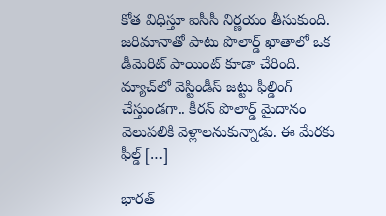కోత విధిస్తూ ఐసీసీ నిర్ణయం తీసుకుంది. జరిమానాతో పాటు పొలార్డ్ ఖాతాలో ఒక డీమెరిట్ పాయింట్ కూడా చేరింది. మ్యాచ్‌లో వెస్టిండీస్ జట్టు ఫీల్డింగ్ చేస్తుండగా.. కీరన్ పొలార్డ్‌ మైదానం వెలుపలికి వెళ్లాలనుకున్నాడు. ఈ మేరకు ఫీల్డ్ […]

భారత్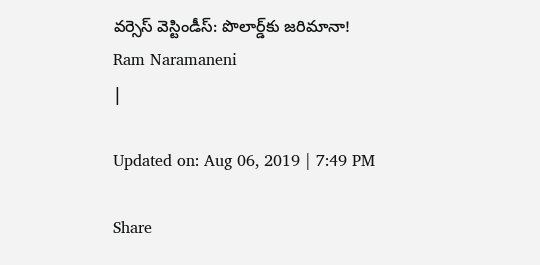వర్సెస్ వెస్టిండీస్‌: పొలార్డ్‌కు జరిమానా!
Ram Naramaneni
|

Updated on: Aug 06, 2019 | 7:49 PM

Share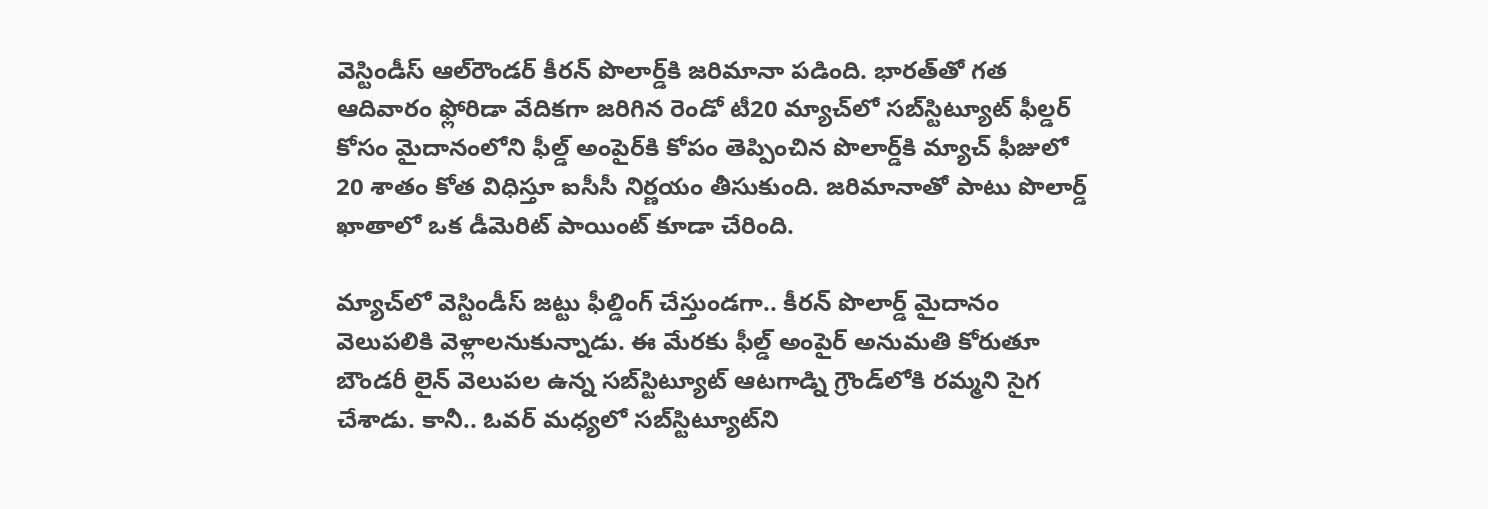వెస్టిండీస్‌ ఆల్‌రౌండర్ కీరన్ పొలార్డ్‌కి జరిమానా పడింది. భారత్‌తో గత ఆదివారం ఫ్లోరిడా వేదికగా జరిగిన రెండో టీ20 మ్యాచ్‌లో సబ్‌స్టిట్యూట్‌ ఫీల్డర్ కోసం మైదానంలోని ఫీల్డ్ అంపైర్‌‌కి కోపం తెప్పించిన పొలార్డ్‌కి మ్యాచ్‌ ఫీజులో 20 శాతం కోత విధిస్తూ ఐసీసీ నిర్ణయం తీసుకుంది. జరిమానాతో పాటు పొలార్డ్ ఖాతాలో ఒక డీమెరిట్ పాయింట్ కూడా చేరింది.

మ్యాచ్‌లో వెస్టిండీస్ జట్టు ఫీల్డింగ్ చేస్తుండగా.. కీరన్ పొలార్డ్‌ మైదానం వెలుపలికి వెళ్లాలనుకున్నాడు. ఈ మేరకు ఫీల్డ్ అంపైర్ అనుమతి కోరుతూ బౌండరీ లైన్ వెలుపల ఉన్న సబ్‌స్టిట్యూట్‌ ఆటగాడ్ని గ్రౌండ్‌లోకి రమ్మని సైగ చేశాడు. కానీ.. ఓవర్ మధ్యలో సబ్‌స్టిట్యూట్‌ని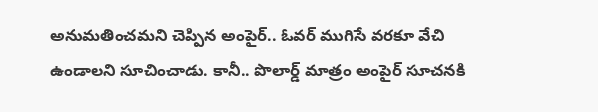అనుమతించమని చెప్పిన అంపైర్.. ఓవర్ ముగిసే వరకూ వేచి ఉండాలని సూచించాడు. కానీ.. పొలార్డ్ మాత్రం అంపైర్ సూచనకి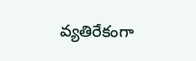వ్యతిరేకంగా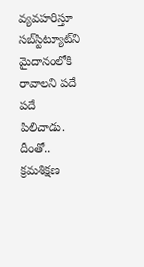వ్యవహరిస్తూ సబ్‌స్టిట్యూట్‌ని మైదానంలోకి రావాలని పదే పదే పిలిచాడు. దీంతో.. క్రమశిక్షణ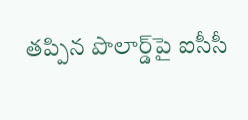తప్పిన పొలార్డ్‌‌‌పై ఐసీసీ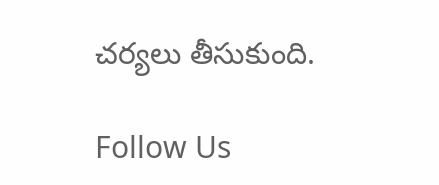చర్యలు తీసుకుంది.

Follow Us